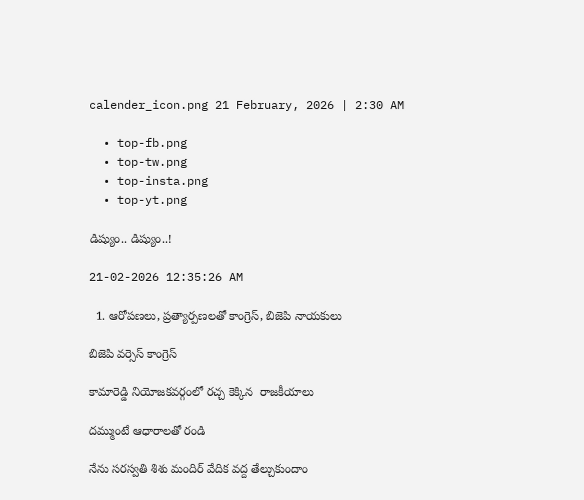calender_icon.png 21 February, 2026 | 2:30 AM

  • top-fb.png
  • top-tw.png
  • top-insta.png
  • top-yt.png

డిష్యుం.. డిష్యుం..!

21-02-2026 12:35:26 AM

  1. ఆరోపణలు, ప్రత్యార్పణలతో కాంగ్రెస్, బిజెపి నాయకులు

బిజెపి వర్సెస్ కాంగ్రెస్

కామారెడ్డి నియోజకవర్గంలో రచ్చ కెక్కిన  రాజకీయాలు

దమ్ముంటే ఆధారాలతో రండి

నేను సరస్వతి శిశు మందిర్ వేదిక వద్ద తేల్చుకుందాం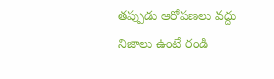తప్పుడు ఆరోపణలు వద్దు నిజాలు ఉంటే రండి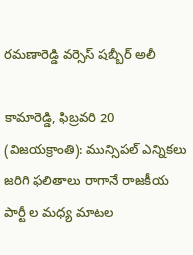రమణారెడ్డి వర్సెస్ షబ్బీర్ అలీ

కామారెడ్డి, ఫిబ్రవరి 20 (విజయక్రాంతి): మున్సిపల్ ఎన్నికలు జరిగి ఫలితాలు రాగానే రాజకీయ పార్టీ ల మధ్య మాటల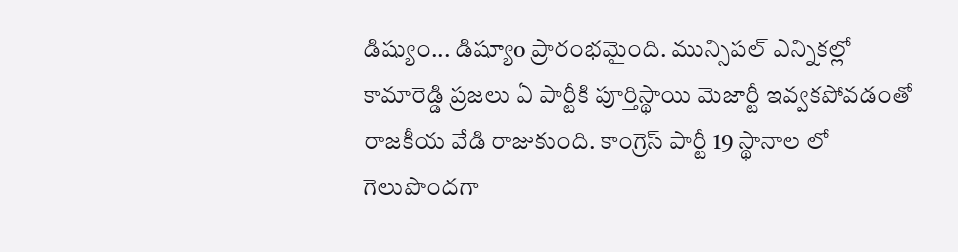డిష్యుం... డిష్యూo ప్రారంభమైంది. మున్సిపల్ ఎన్నికల్లో కామారెడ్డి ప్రజలు ఏ పార్టీకి పూర్తిస్థాయి మెజార్టీ ఇవ్వకపోవడంతో రాజకీయ వేడి రాజుకుంది. కాంగ్రెస్ పార్టీ 19 స్థానాల లో గెలుపొందగా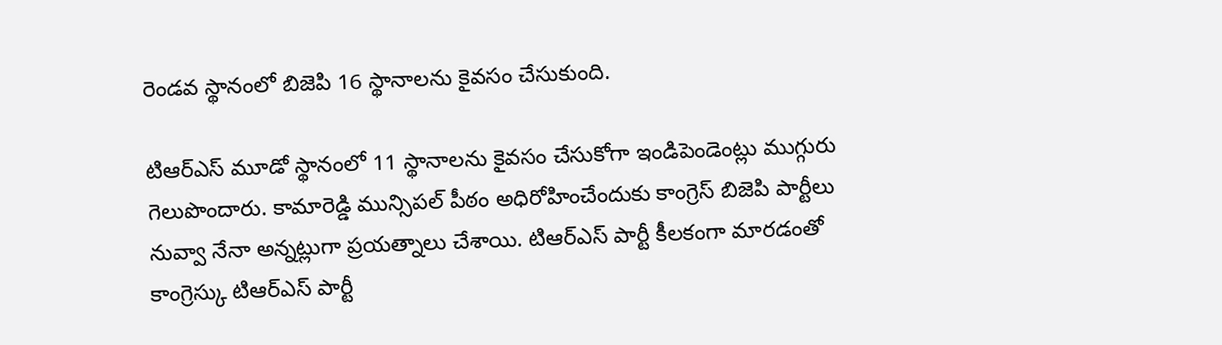రెండవ స్థానంలో బిజెపి 16 స్థానాలను కైవసం చేసుకుంది.

టిఆర్‌ఎస్ మూడో స్థానంలో 11 స్థానాలను కైవసం చేసుకోగా ఇండిపెండెంట్లు ముగ్గురు గెలుపొందారు. కామారెడ్డి మున్సిపల్ పీఠం అధిరోహించేందుకు కాంగ్రెస్ బిజెపి పార్టీలు నువ్వా నేనా అన్నట్లుగా ప్రయత్నాలు చేశాయి. టిఆర్‌ఎస్ పార్టీ కీలకంగా మారడంతో కాంగ్రెస్కు టిఆర్‌ఎస్ పార్టీ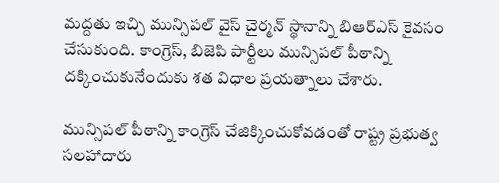మద్దతు ఇచ్చి మున్సిపల్ వైస్ చైర్మన్ స్థానాన్ని బిఆర్‌ఎస్ కైవసం చేసుకుంది. కాంగ్రెస్, బిజెపి పార్టీలు మున్సిపల్ పీఠాన్ని దక్కించుకునేందుకు శత విధాల ప్రయత్నాలు చేశారు.

మున్సిపల్ పీఠాన్ని కాంగ్రెస్ చేజిక్కించుకోవడంతో రాష్ట్ర ప్రభుత్వ సలహాదారు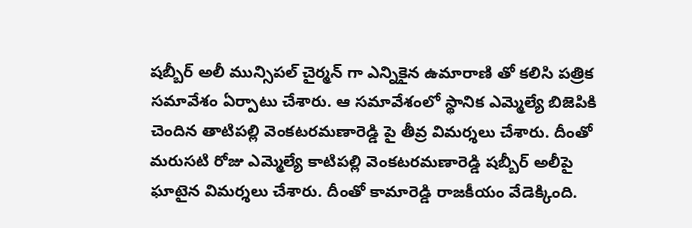షబ్బీర్ అలీ మున్సిపల్ చైర్మన్ గా ఎన్నికైన ఉమారాణి తో కలిసి పత్రిక సమావేశం ఏర్పాటు చేశారు. ఆ సమావేశంలో స్థానిక ఎమ్మెల్యే బిజెపికి చెందిన తాటిపల్లి వెంకటరమణారెడ్డి పై తీవ్ర విమర్శలు చేశారు. దీంతో మరుసటి రోజు ఎమ్మెల్యే కాటిపల్లి వెంకటరమణారెడ్డి షబ్బీర్ అలీపై ఘాటైన విమర్శలు చేశారు. దీంతో కామారెడ్డి రాజకీయం వేడెక్కింది.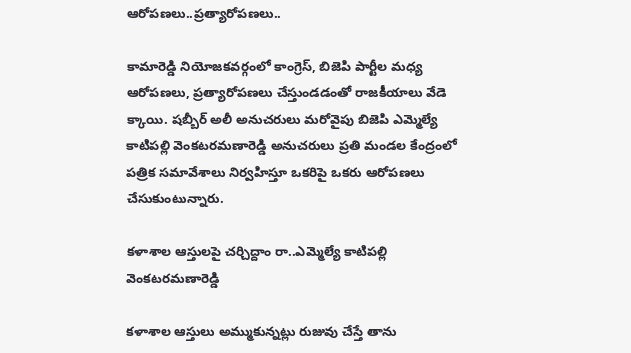ఆరోపణలు..ప్రత్యారోపణలు..

కామారెడ్డి నియోజకవర్గంలో కాంగ్రెస్, బిజెపి పార్టీల మధ్య ఆరోపణలు, ప్రత్యారోపణలు చేస్తుండడంతో రాజకీయాలు వేడె క్కాయి. షబ్బీర్ అలీ అనుచరులు మరోవైపు బిజెపి ఎమ్మెల్యే కాటిపల్లి వెంకటరమణారెడ్డి అనుచరులు ప్రతి మండల కేంద్రంలో పత్రిక సమావేశాలు నిర్వహిస్తూ ఒకరిపై ఒకరు ఆరోపణలు చేసుకుంటున్నారు.

కళాశాల ఆస్తులపై చర్చిద్దాం రా..ఎమ్మెల్యే కాటిపల్లి వెంకటరమణారెడ్డి

కళాశాల ఆస్తులు అమ్ముకున్నట్లు రుజువు చేస్తే తాను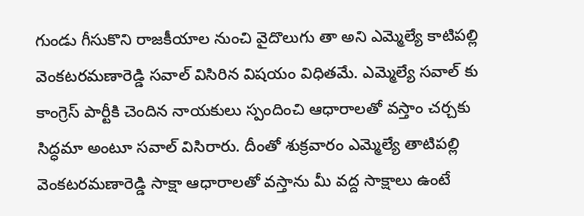గుండు గీసుకొని రాజకీయాల నుంచి వైదొలుగు తా అని ఎమ్మెల్యే కాటిపల్లి వెంకటరమణారెడ్డి సవాల్ విసిరిన విషయం విధితమే. ఎమ్మెల్యే సవాల్ కు కాంగ్రెస్ పార్టీకి చెందిన నాయకులు స్పందించి ఆధారాలతో వస్తాం చర్చకు సిద్ధమా అంటూ సవాల్ విసిరారు. దీంతో శుక్రవారం ఎమ్మెల్యే తాటిపల్లి వెంకటరమణారెడ్డి సాక్షా ఆధారాలతో వస్తాను మీ వద్ద సాక్షాలు ఉంటే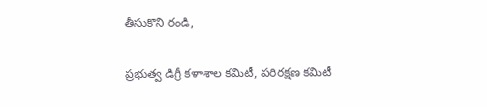తీసుకొని రండి,

ప్రభుత్వ డిగ్రీ కళాశాల కమిటీ, పరిరక్షణ కమిటీ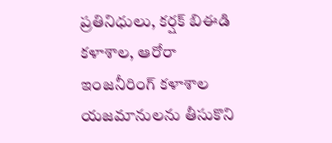ప్రతినిధులు, కర్షక్ బిఈడి కళాశాల, ఆరోరా ఇంజనీరింగ్ కళాశాల యజమానులను తీసుకొని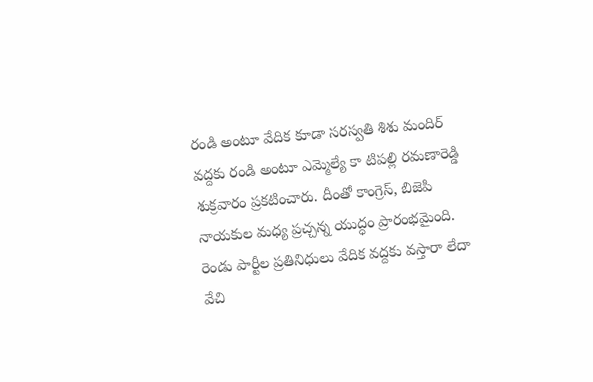రండి అంటూ వేదిక కూడా సరస్వతి శిశు మందిర్ వద్దకు రండి అంటూ ఎమ్మెల్యే కా టిపల్లి రమణారెడ్డి శుక్రవారం ప్రకటించారు. దీంతో కాంగ్రెస్, బిజెపి నాయకుల మధ్య ప్రచ్చన్న యుద్ధం ప్రారంభమైంది. రెండు పార్టీల ప్రతినిధులు వేదిక వద్దకు వస్తారా లేదా వేచి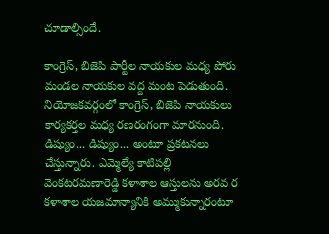చూడాల్సిందే.

కాంగ్రెస్, బిజెపి పార్టీల నాయకుల మధ్య పోరు మండల నాయకుల వద్ద మంట పెడుతుంది. నియోజకవర్గంలో కాంగ్రెస్, బిజెపి నాయకులు కార్యకర్తల మధ్య రణరంగంగా మారనుంది. డిష్యుం... డిష్యుం... అంటూ ప్రకటనలు చేస్తున్నారు. ఎమ్మెల్యే కాటిపల్లి వెంకటరమణారెడ్డి కళాశాల ఆస్తులను అరవ ర కళాశాల యజమాన్యానికి అమ్ముకున్నారంటూ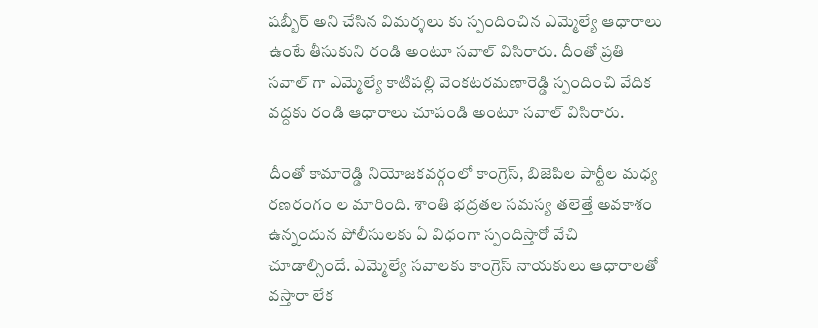షబ్బీర్ అని చేసిన విమర్శలు కు స్పందించిన ఎమ్మెల్యే ఆధారాలు ఉంటే తీసుకుని రండి అంటూ సవాల్ విసిరారు. దీంతో ప్రతి సవాల్ గా ఎమ్మెల్యే కాటిపల్లి వెంకటరమణారెడ్డి స్పందించి వేదిక వద్దకు రండి ఆధారాలు చూపండి అంటూ సవాల్ విసిరారు.

దీంతో కామారెడ్డి నియోజకవర్గంలో కాంగ్రెస్, బిజెపిల పార్టీల మధ్య రణరంగం ల మారింది. శాంతి భద్రతల సమస్య తలెత్తే అవకాశం ఉన్నందున పోలీసులకు ఏ విధంగా స్పందిస్తారో వేచి చూడాల్సిందే. ఎమ్మెల్యే సవాలకు కాంగ్రెస్ నాయకులు ఆధారాలతో వస్తారా లేక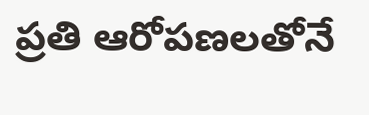ప్రతి ఆరోపణలతోనే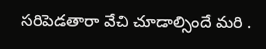సరిపెడతారా వేచి చూడాల్సిందే మరి .